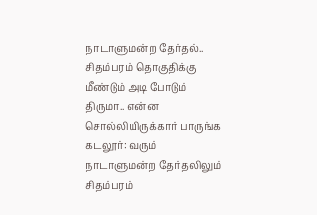நாடாளுமன்ற தேர்தல்.. சிதம்பரம் தொகுதிக்கு மீண்டும் அடி போடும் திருமா.. என்ன சொல்லியிருக்கார் பாருங்க
கடலூர்: வரும் நாடாளுமன்ற தேர்தலிலும் சிதம்பரம்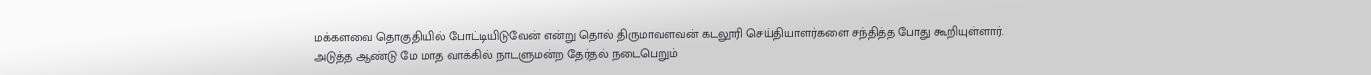மக்களவை தொகுதியில் போட்டியிடுவேன் என்று தொல் திருமாவளவன் கடலூரி செய்தியாளர்களை சந்தித்த போது கூறியுள்ளார்.
அடுத்த ஆண்டு மே மாத வாக்கில் நாடளுமன்ற தேர்தல் நடைபெறும்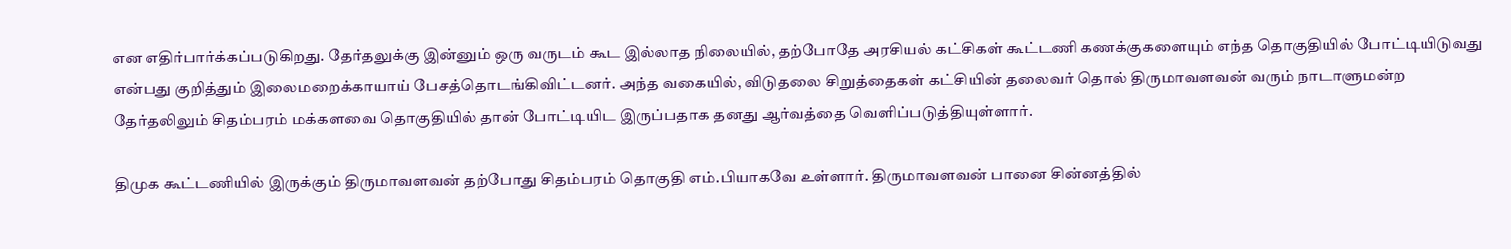என எதிர்பார்க்கப்படுகிறது. தேர்தலுக்கு இன்னும் ஒரு வருடம் கூட இல்லாத நிலையில், தற்போதே அரசியல் கட்சிகள் கூட்டணி கணக்குகளையும் எந்த தொகுதியில் போட்டியிடுவது என்பது குறித்தும் இலைமறைக்காயாய் பேசத்தொடங்கிவிட்டனர். அந்த வகையில், விடுதலை சிறுத்தைகள் கட்சியின் தலைவர் தொல் திருமாவளவன் வரும் நாடாளுமன்ற தேர்தலிலும் சிதம்பரம் மக்களவை தொகுதியில் தான் போட்டியிட இருப்பதாக தனது ஆர்வத்தை வெளிப்படுத்தியுள்ளார்.

திமுக கூட்டணியில் இருக்கும் திருமாவளவன் தற்போது சிதம்பரம் தொகுதி எம்.பியாகவே உள்ளார். திருமாவளவன் பானை சின்னத்தில்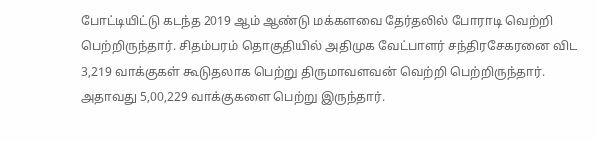போட்டியிட்டு கடந்த 2019 ஆம் ஆண்டு மக்களவை தேர்தலில் போராடி வெற்றி பெற்றிருந்தார். சிதம்பரம் தொகுதியில் அதிமுக வேட்பாளர் சந்திரசேகரனை விட 3,219 வாக்குகள் கூடுதலாக பெற்று திருமாவளவன் வெற்றி பெற்றிருந்தார். அதாவது 5,00,229 வாக்குகளை பெற்று இருந்தார்.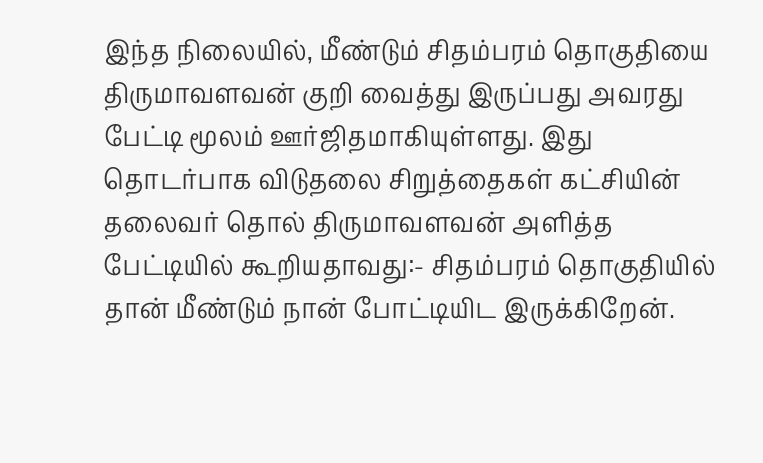இந்த நிலையில், மீண்டும் சிதம்பரம் தொகுதியை திருமாவளவன் குறி வைத்து இருப்பது அவரது பேட்டி மூலம் ஊர்ஜிதமாகியுள்ளது. இது தொடர்பாக விடுதலை சிறுத்தைகள் கட்சியின் தலைவர் தொல் திருமாவளவன் அளித்த பேட்டியில் கூறியதாவது:- சிதம்பரம் தொகுதியில் தான் மீண்டும் நான் போட்டியிட இருக்கிறேன்.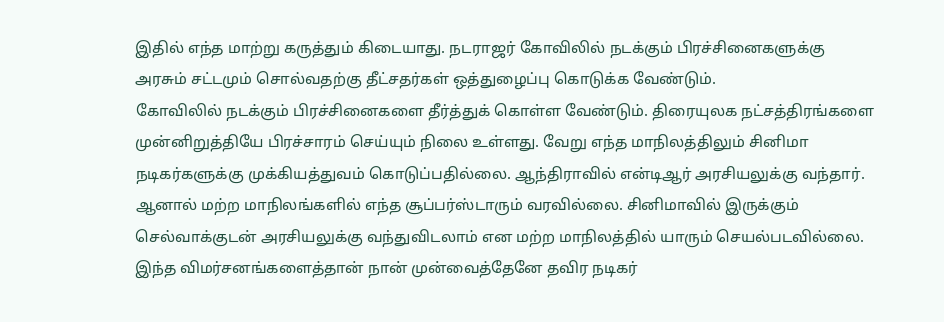இதில் எந்த மாற்று கருத்தும் கிடையாது. நடராஜர் கோவிலில் நடக்கும் பிரச்சினைகளுக்கு அரசும் சட்டமும் சொல்வதற்கு தீட்சதர்கள் ஒத்துழைப்பு கொடுக்க வேண்டும்.
கோவிலில் நடக்கும் பிரச்சினைகளை தீர்த்துக் கொள்ள வேண்டும். திரையுலக நட்சத்திரங்களை முன்னிறுத்தியே பிரச்சாரம் செய்யும் நிலை உள்ளது. வேறு எந்த மாநிலத்திலும் சினிமா நடிகர்களுக்கு முக்கியத்துவம் கொடுப்பதில்லை. ஆந்திராவில் என்டிஆர் அரசியலுக்கு வந்தார். ஆனால் மற்ற மாநிலங்களில் எந்த சூப்பர்ஸ்டாரும் வரவில்லை. சினிமாவில் இருக்கும் செல்வாக்குடன் அரசியலுக்கு வந்துவிடலாம் என மற்ற மாநிலத்தில் யாரும் செயல்படவில்லை.
இந்த விமர்சனங்களைத்தான் நான் முன்வைத்தேனே தவிர நடிகர்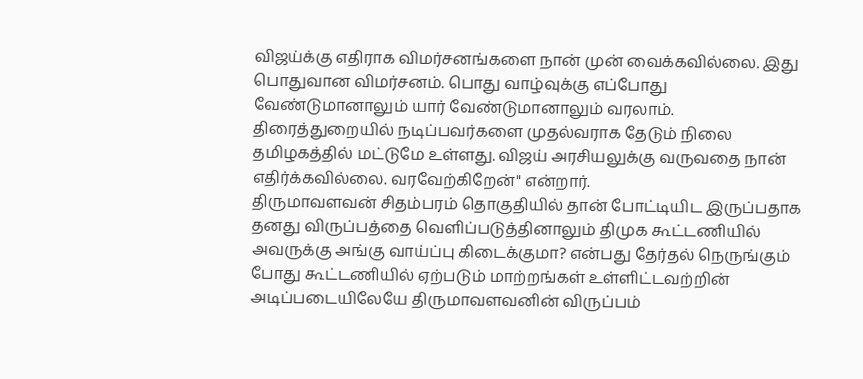விஜய்க்கு எதிராக விமர்சனங்களை நான் முன் வைக்கவில்லை. இது பொதுவான விமர்சனம். பொது வாழ்வுக்கு எப்போது வேண்டுமானாலும் யார் வேண்டுமானாலும் வரலாம். திரைத்துறையில் நடிப்பவர்களை முதல்வராக தேடும் நிலை தமிழகத்தில் மட்டுமே உள்ளது. விஜய் அரசியலுக்கு வருவதை நான் எதிர்க்கவில்லை. வரவேற்கிறேன்" என்றார்.
திருமாவளவன் சிதம்பரம் தொகுதியில் தான் போட்டியிட இருப்பதாக தனது விருப்பத்தை வெளிப்படுத்தினாலும் திமுக கூட்டணியில் அவருக்கு அங்கு வாய்ப்பு கிடைக்குமா? என்பது தேர்தல் நெருங்கும் போது கூட்டணியில் ஏற்படும் மாற்றங்கள் உள்ளிட்டவற்றின் அடிப்படையிலேயே திருமாவளவனின் விருப்பம்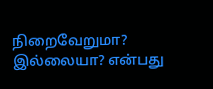நிறைவேறுமா? இல்லையா? என்பது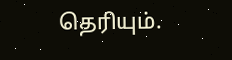தெரியும்.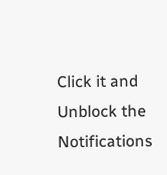Click it and Unblock the Notifications